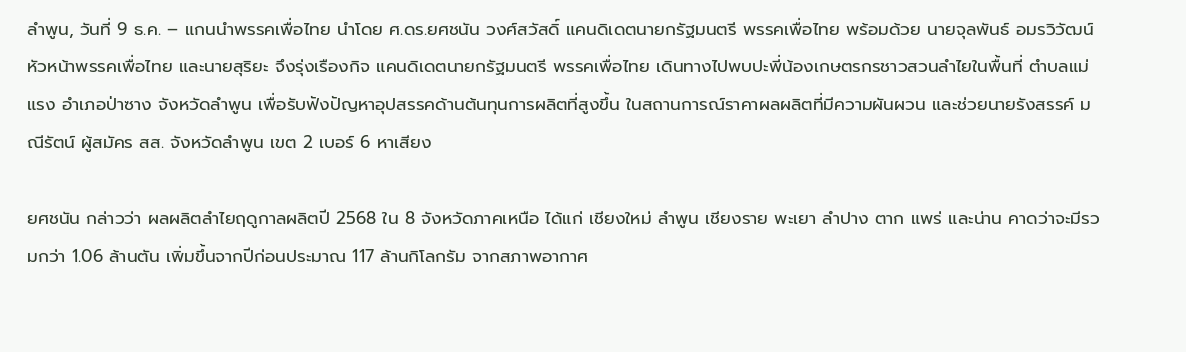ลำพูน, วันที่ 9 ธ.ค. – แกนนำพรรคเพื่อไทย นำโดย ศ.ดร.ยศชนัน วงศ์สวัสดิ์ แคนดิเดตนายกรัฐมนตรี พรรคเพื่อไทย พร้อมด้วย นายจุลพันธ์ อมรวิวัฒน์ หัวหน้าพรรคเพื่อไทย และนายสุริยะ จึงรุ่งเรืองกิจ แคนดิเดตนายกรัฐมนตรี พรรคเพื่อไทย เดินทางไปพบปะพี่น้องเกษตรกรชาวสวนลำไยในพื้นที่ ตำบลแม่แรง อำเภอป่าซาง จังหวัดลำพูน เพื่อรับฟังปัญหาอุปสรรคด้านต้นทุนการผลิตที่สูงขึ้น ในสถานการณ์ราคาผลผลิตที่มีความผันผวน และช่วยนายรังสรรค์ มณีรัตน์ ผู้สมัคร สส. จังหวัดลำพูน เขต 2 เบอร์ 6 หาเสียง

ยศชนัน กล่าวว่า ผลผลิตลำไยฤดูกาลผลิตปี 2568 ใน 8 จังหวัดภาคเหนือ ได้แก่ เชียงใหม่ ลำพูน เชียงราย พะเยา ลำปาง ตาก แพร่ และน่าน คาดว่าจะมีรวมกว่า 1.06 ล้านตัน เพิ่มขึ้นจากปีก่อนประมาณ 117 ล้านกิโลกรัม จากสภาพอากาศ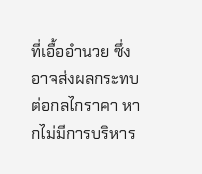ที่เอื้ออำนวย ซึ่งอาจส่งผลกระทบต่อกลไกราคา หากไม่มีการบริหาร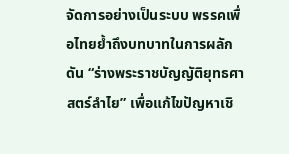จัดการอย่างเป็นระบบ พรรคเพื่อไทยย้ำถึงบทบาทในการผลักดัน “ร่างพระราชบัญญัติยุทธศาสตร์ลำไย” เพื่อแก้ไขปัญหาเชิ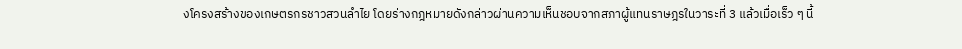งโครงสร้างของเกษตรกรชาวสวนลำไย โดยร่างกฎหมายดังกล่าวผ่านความเห็นชอบจากสภาผู้แทนราษฎรในวาระที่ 3 แล้วเมื่อเร็ว ๆ นี้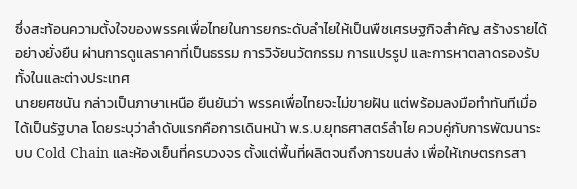ซึ่งสะท้อนความตั้งใจของพรรคเพื่อไทยในการยกระดับลำไยให้เป็นพืชเศรษฐกิจสำคัญ สร้างรายได้อย่างยั่งยืน ผ่านการดูแลราคาที่เป็นธรรม การวิจัยนวัตกรรม การแปรรูป และการหาตลาดรองรับทั้งในและต่างประเทศ
นายยศชนัน กล่าวเป็นภาษาเหนือ ยืนยันว่า พรรคเพื่อไทยจะไม่ขายฝัน แต่พร้อมลงมือทำทันทีเมื่อได้เป็นรัฐบาล โดยระบุว่าลำดับแรกคือการเดินหน้า พ.ร.บ.ยุทธศาสตร์ลำไย ควบคู่กับการพัฒนาระบบ Cold Chain และห้องเย็นที่ครบวงจร ตั้งแต่พื้นที่ผลิตจนถึงการขนส่ง เพื่อให้เกษตรกรสา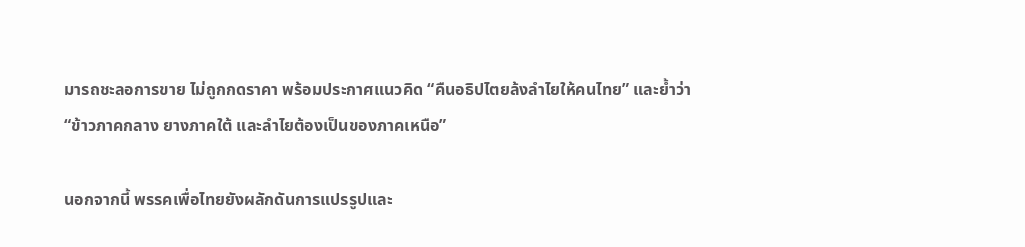มารถชะลอการขาย ไม่ถูกกดราคา พร้อมประกาศแนวคิด “คืนอธิปไตยล้งลำไยให้คนไทย” และย้ำว่า “ข้าวภาคกลาง ยางภาคใต้ และลำไยต้องเป็นของภาคเหนือ”

นอกจากนี้ พรรคเพื่อไทยยังผลักดันการแปรรูปและ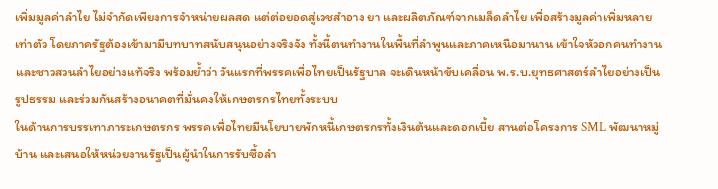เพิ่มมูลค่าลำไย ไม่จำกัดเพียงการจำหน่ายผลสด แต่ต่อยอดสู่เวชสำอาง ยา และผลิตภัณฑ์จากเมล็ดลำไย เพื่อสร้างมูลค่าเพิ่มหลายเท่าตัว โดยภาครัฐต้องเข้ามามีบทบาทสนับสนุนอย่างจริงจัง ทั้งนี้ตนทำงานในพื้นที่ลำพูนและภาคเหนือมานาน เข้าใจหัวอกคนทำงานและชาวสวนลำไยอย่างแท้จริง พร้อมย้ำว่า วันแรกที่พรรคเพื่อไทยเป็นรัฐบาล จะเดินหน้าขับเคลื่อน พ.ร.บ.ยุทธศาสตร์ลำไยอย่างเป็นรูปธรรม และร่วมกันสร้างอนาคตที่มั่นคงให้เกษตรกรไทยทั้งระบบ
ในด้านการบรรเทาภาระเกษตรกร พรรคเพื่อไทยมีนโยบายพักหนี้เกษตรกรทั้งเงินต้นและดอกเบี้ย สานต่อโครงการ SML พัฒนาหมู่บ้าน และเสนอให้หน่วยงานรัฐเป็นผู้นำในการรับซื้อลำ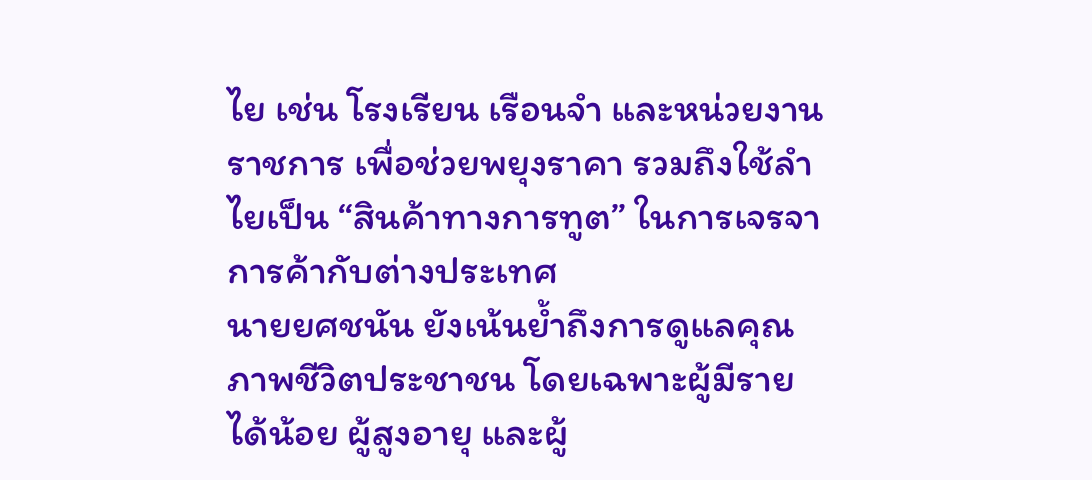ไย เช่น โรงเรียน เรือนจำ และหน่วยงานราชการ เพื่อช่วยพยุงราคา รวมถึงใช้ลำไยเป็น “สินค้าทางการทูต” ในการเจรจาการค้ากับต่างประเทศ
นายยศชนัน ยังเน้นย้ำถึงการดูแลคุณภาพชีวิตประชาชน โดยเฉพาะผู้มีรายได้น้อย ผู้สูงอายุ และผู้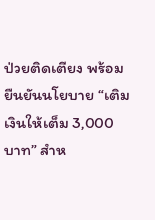ป่วยติดเตียง พร้อมยืนยันนโยบาย “เติมเงินให้เต็ม 3,000 บาท” สำห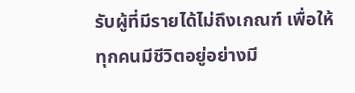รับผู้ที่มีรายได้ไม่ถึงเกณฑ์ เพื่อให้ทุกคนมีชีวิตอยู่อย่างมี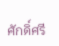ศักดิ์ศรี